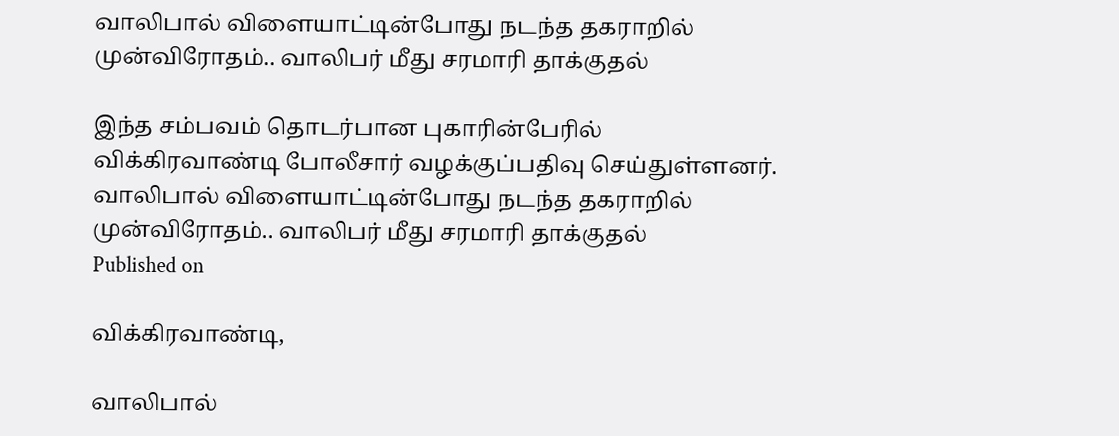வாலிபால் விளையாட்டின்போது நடந்த தகராறில் முன்விரோதம்.. வாலிபர் மீது சரமாரி தாக்குதல்

இந்த சம்பவம் தொடர்பான புகாரின்பேரில் விக்கிரவாண்டி போலீசார் வழக்குப்பதிவு செய்துள்ளனர்.
வாலிபால் விளையாட்டின்போது நடந்த தகராறில் முன்விரோதம்.. வாலிபர் மீது சரமாரி தாக்குதல்
Published on

விக்கிரவாண்டி,

வாலிபால்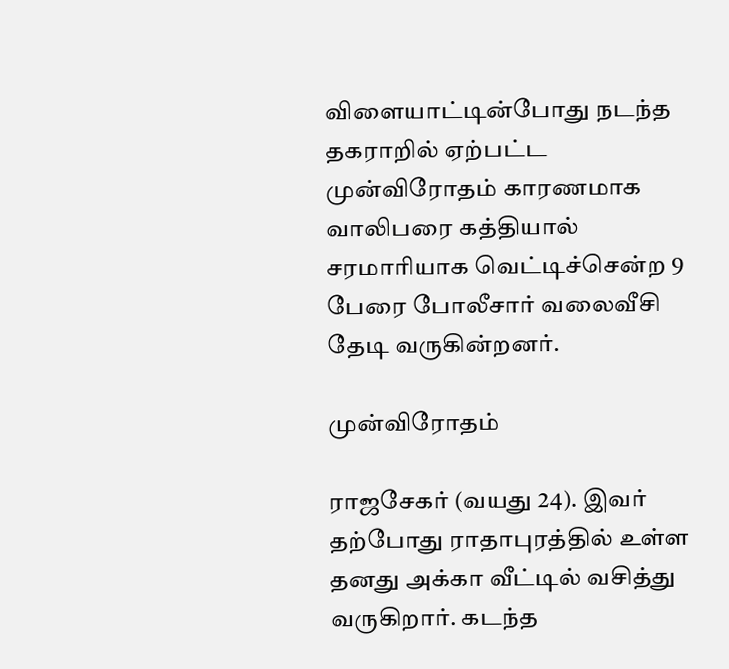விளையாட்டின்போது நடந்த தகராறில் ஏற்பட்ட முன்விரோதம் காரணமாக வாலிபரை கத்தியால் சரமாரியாக வெட்டிச்சென்ற 9 பேரை போலீசார் வலைவீசி தேடி வருகின்றனர்.

முன்விரோதம்

ராஜசேகர் (வயது 24). இவர் தற்போது ராதாபுரத்தில் உள்ள தனது அக்கா வீட்டில் வசித்து வருகிறார். கடந்த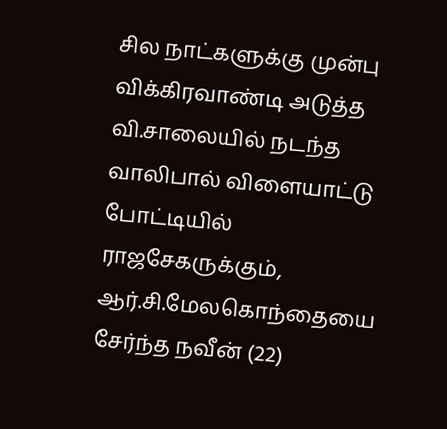சில நாட்களுக்கு முன்பு விக்கிரவாண்டி அடுத்த வி.சாலையில் நடந்த வாலிபால் விளையாட்டு போட்டியில் ராஜசேகருக்கும், ஆர்.சி.மேலகொந்தையை சேர்ந்த நவீன் (22)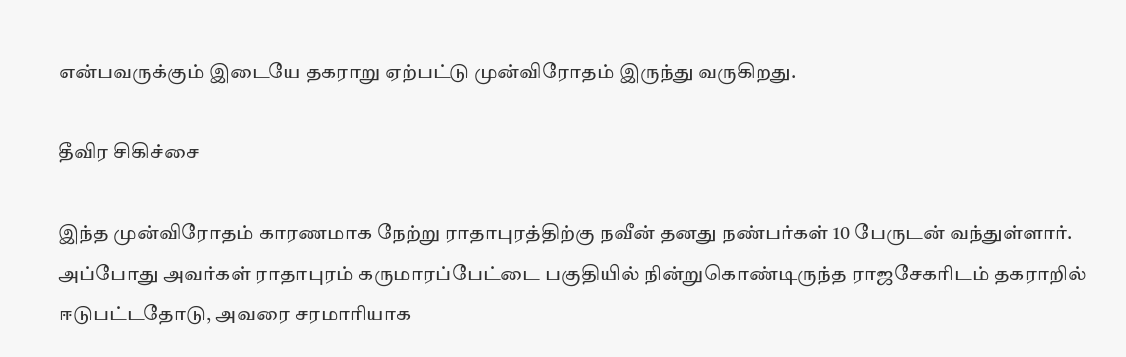என்பவருக்கும் இடையே தகராறு ஏற்பட்டு முன்விரோதம் இருந்து வருகிறது.

தீவிர சிகிச்சை

இந்த முன்விரோதம் காரணமாக நேற்று ராதாபுரத்திற்கு நவீன் தனது நண்பர்கள் 10 பேருடன் வந்துள்ளார். அப்போது அவர்கள் ராதாபுரம் கருமாரப்பேட்டை பகுதியில் நின்றுகொண்டிருந்த ராஜசேகரிடம் தகராறில் ஈடுபட்டதோடு, அவரை சரமாரியாக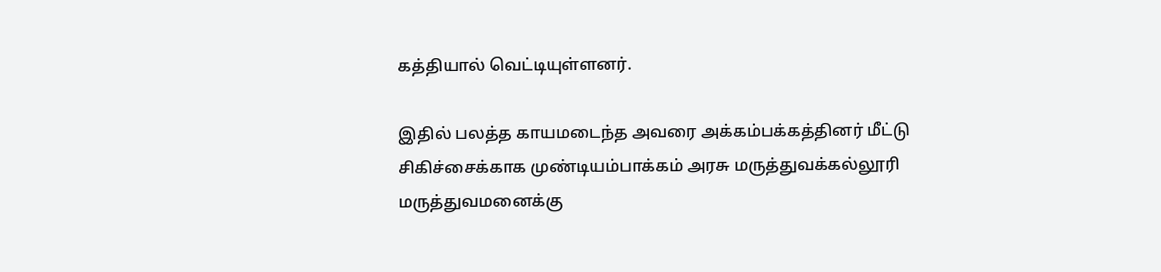கத்தியால் வெட்டியுள்ளனர்.

இதில் பலத்த காயமடைந்த அவரை அக்கம்பக்கத்தினர் மீட்டு சிகிச்சைக்காக முண்டியம்பாக்கம் அரசு மருத்துவக்கல்லூரி மருத்துவமனைக்கு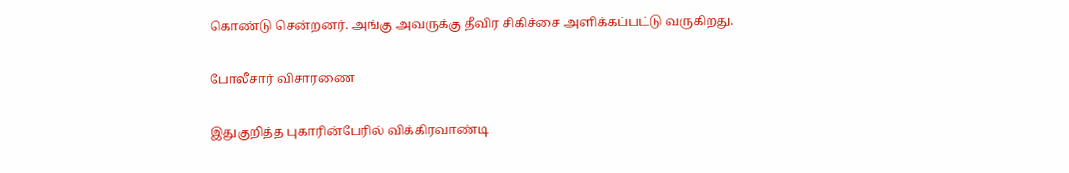கொண்டு சென்றனர். அங்கு அவருக்கு தீவிர சிகிச்சை அளிக்கப்பட்டு வருகிறது.

போலீசார் விசாரணை

இதுகுறித்த புகாரின்பேரில் விக்கிரவாண்டி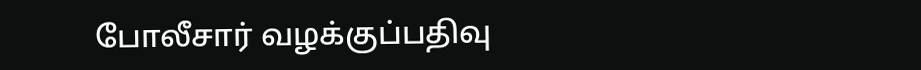போலீசார் வழக்குப்பதிவு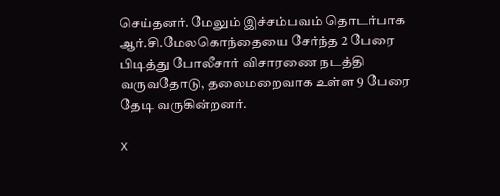செய்தனர். மேலும் இச்சம்பவம் தொடர்பாக ஆர்.சி.மேலகொந்தையை சேர்ந்த 2 பேரை பிடித்து போலீசார் விசாரணை நடத்தி வருவதோடு, தலைமறைவாக உள்ள 9 பேரை தேடி வருகின்றனர்.

X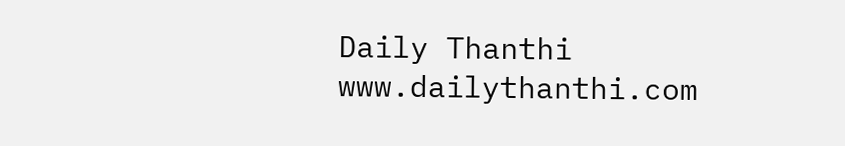Daily Thanthi
www.dailythanthi.com